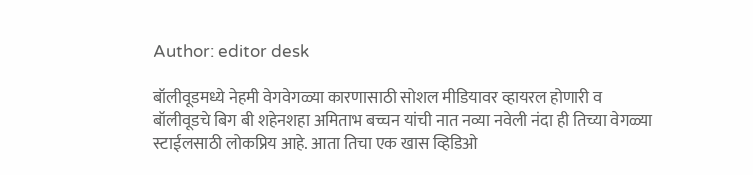Author: editor desk

बॉलीवूडमध्ये नेहमी वेगवेगळ्या कारणासाठी सोशल मीडियावर व्हायरल होणारी व बॉलीवूडचे बिग बी शहेनशहा अमिताभ बच्चन यांची नात नव्या नवेली नंदा ही तिच्या वेगळ्या स्टाईलसाठी लोकप्रिय आहे. आता तिचा एक खास व्हिडिओ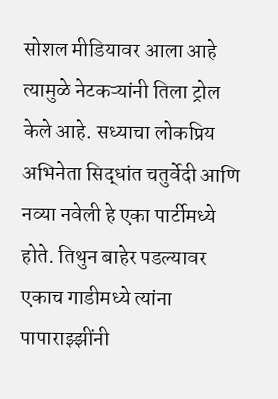सोशल मीडियावर आला आहे त्यामुळे नेटकऱ्यांनी तिला ट्रोल केले आहे. सध्याचा लोकप्रिय अभिनेता सिद्धांत चतुर्वेदी आणि नव्या नवेली हे एका पार्टीमध्ये होते. तिथुन बाहेर पडल्यावर एकाच गाडीमध्ये त्यांना पापाराझ्झींनी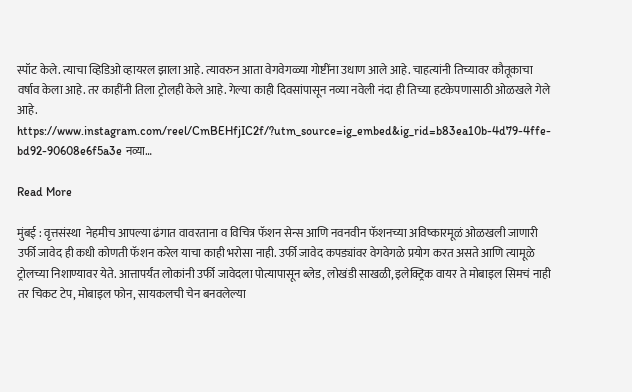स्पॉट केले. त्याचा व्हिडिओ व्हायरल झाला आहे. त्यावरुन आता वेगवेगळ्या गोष्टींना उधाण आले आहे. चाहत्यांनी तिच्यावर कौतूकाचा वर्षाव केला आहे. तर काहींनी तिला ट्रोलही केले आहे. गेल्या काही दिवसांपासून नव्या नवेली नंदा ही तिच्या हटकेपणासाठी ओळखले गेले आहे. https://www.instagram.com/reel/CmBEHfjIC2f/?utm_source=ig_embed&ig_rid=b83ea10b-4d79-4ffe-bd92-90608e6f5a3e नव्या…

Read More

मुंबई : वृत्तसंस्था  नेहमीच आपल्या ढंगात वावरताना व विचित्र फॅशन सेन्स आणि नवनवीन फॅशनच्या अविष्कारमूळं ओळखली जाणारी उर्फी जावेद ही कधी कोणती फॅशन करेल याचा काही भरोसा नाही. उर्फी जावेद कपड्यांवर वेगवेगळे प्रयोग करत असते आणि त्यामूळे ट्रोलच्या निशाण्यावर येते. आत्तापर्यंत लोकांनी उर्फी जावेदला पोत्यापासून ब्लेड, लोखंडी साखळी, इलेक्ट्रिक वायर ते मोबाइल सिमचं नाही तर चिकट टेप, मोबाइल फोन, सायकलची चेन बनवलेल्या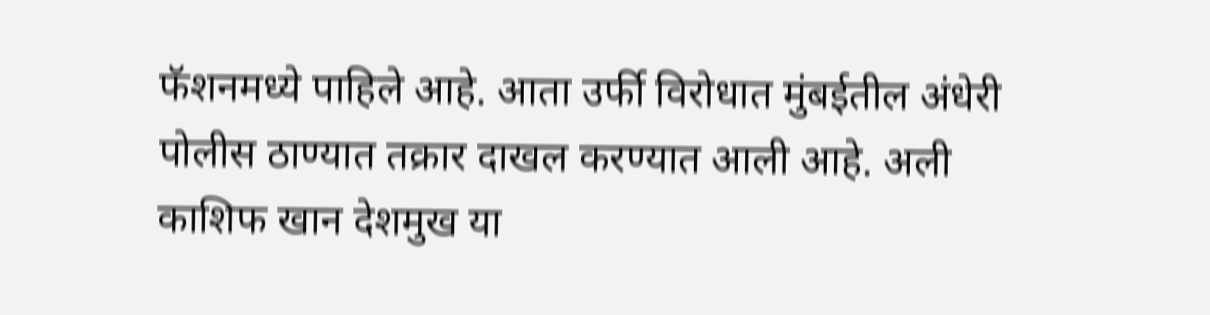फॅशनमध्ये पाहिले आहे. आता उर्फी विरोधात मुंबईतील अंधेरी पोलीस ठाण्यात तक्रार दाखल करण्यात आली आहे. अली काशिफ खान देशमुख या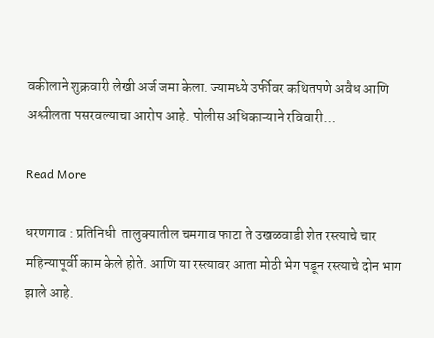वकीलाने शुक्रवारी लेखी अर्ज जमा केला. ज्यामध्ये उर्फीवर कथितपणे अवैध आणि अश्लीलता पसरवल्याचा आरोप आहे. पोलीस अधिकाऱ्याने रविवारी…

Read More

धरणगाव : प्रतिनिधी  तालुक्यातील चमगाव फाटा ते उखळवाडी शेत रस्त्याचे चार महिन्यापूर्वी काम केले होते. आणि या रस्त्यावर आता मोठी भेग पडून रस्त्याचे दोन भाग झाले आहे.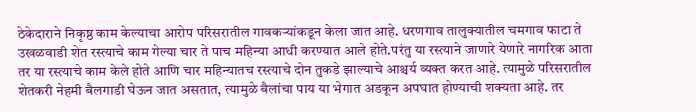ठेकेदाराने निकृष्ठ काम केल्याचा आरोप परिसरातील गावकऱ्यांकडून केला जात आहे. धरणगाव तालुक्यातील चमगाव फाटा ते उखळवाडी शेत रस्त्याचे काम गेल्या चार ते पाच महिन्या आधी करण्यात आले होते.परंतु या रस्त्याने जाणारे येणारे नागरिक आता तर या रस्त्याचे काम केले होते आणि चार महिन्यातच रस्त्याचे दोन तुकडे झाल्याचे आश्चर्य व्यक्त करत आहे. त्यामुळे परिसरातील शेतकरी नेहमी बैलगाडी घेऊन जात असतात, त्यामुळे बैलांचा पाय या भेगात अडकून अपघात होण्याची शक्यता आहे. तर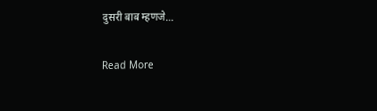दुसरी बाब म्हणजे…

Read More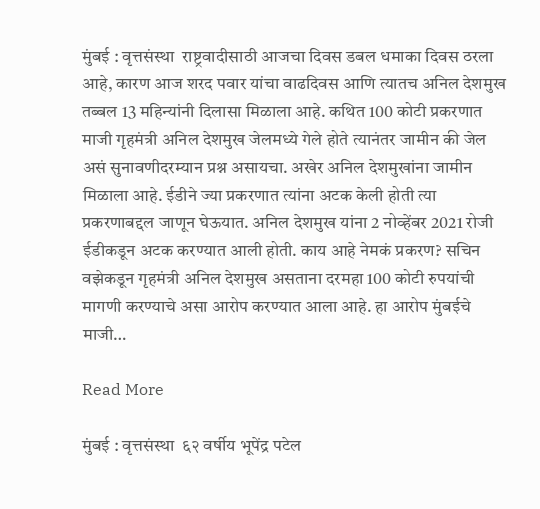मुंबई : वृत्तसंस्था  राष्ट्रवादीसाठी आजचा दिवस डबल धमाका दिवस ठरला आहे, कारण आज शरद पवार यांचा वाढदिवस आणि त्यातच अनिल देशमुख तब्बल 13 महिन्यांनी दिलासा मिळाला आहे. कथित 100 कोटी प्रकरणात माजी गृहमंत्री अनिल देशमुख जेलमध्ये गेले होते त्यानंतर जामीन की जेल असं सुनावणीदरम्यान प्रश्न असायचा. अखेर अनिल देशमुखांना जामीन मिळाला आहे. ईडीने ज्या प्रकरणात त्यांना अटक केली होती त्या प्रकरणाबद्दल जाणून घेऊयात. अनिल देशमुख यांना 2 नोव्हेंबर 2021 रोजी ईडीकडून अटक करण्यात आली होती. काय आहे नेमकं प्रकरण? सचिन वझेकडून गृहमंत्री अनिल देशमुख असताना दरमहा 100 कोटी रुपयांची मागणी करण्याचे असा आरोप करण्यात आला आहे. हा आरोप मुंबईचे माजी…

Read More

मुंबई : वृत्तसंस्था  ६२ वर्षीय भूपेंद्र पटेल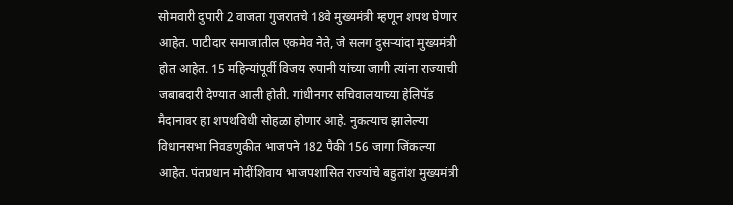सोमवारी दुपारी 2 वाजता गुजरातचे 18वे मुख्यमंत्री म्हणून शपथ घेणार आहेत. पाटीदार समाजातील एकमेव नेते, जे सलग दुसऱ्यांदा मुख्यमंत्री होत आहेत. 15 महिन्यांपूर्वी विजय रुपानी यांच्या जागी त्यांना राज्याची जबाबदारी देण्यात आली होती. गांधीनगर सचिवालयाच्या हेलिपॅड मैदानावर हा शपथविधी सोहळा होणार आहे. नुकत्याच झालेल्या विधानसभा निवडणुकीत भाजपने 182 पैकी 156 जागा जिंकल्या आहेत. पंतप्रधान मोदींशिवाय भाजपशासित राज्यांचे बहुतांश मुख्यमंत्री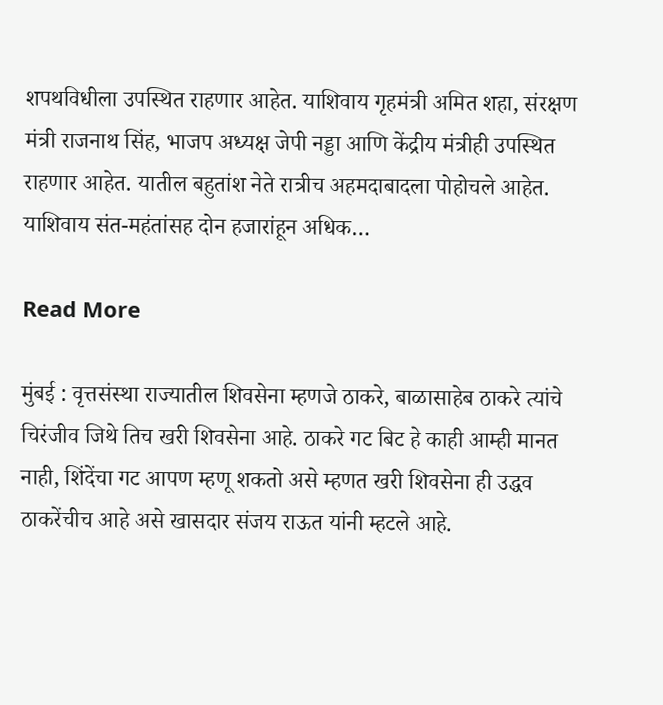शपथविधीला उपस्थित राहणार आहेत. याशिवाय गृहमंत्री अमित शहा, संरक्षण मंत्री राजनाथ सिंह, भाजप अध्यक्ष जेपी नड्डा आणि केंद्रीय मंत्रीही उपस्थित राहणार आहेत. यातील बहुतांश नेते रात्रीच अहमदाबादला पोहोचले आहेत. याशिवाय संत-महंतांसह दोन हजारांहून अधिक…

Read More

मुंबई : वृत्तसंस्था राज्यातील शिवसेना म्हणजे ठाकरे, बाळासाहेब ठाकरे त्यांचे चिरंजीव जिथे तिच खरी शिवसेना आहे. ठाकरे गट बिट हे काही आम्ही मानत नाही, शिंदेंचा गट आपण म्हणू शकतो असे म्हणत खरी शिवसेना ही उद्धव ठाकरेंचीच आहे असे खासदार संजय राऊत यांनी म्हटले आहे.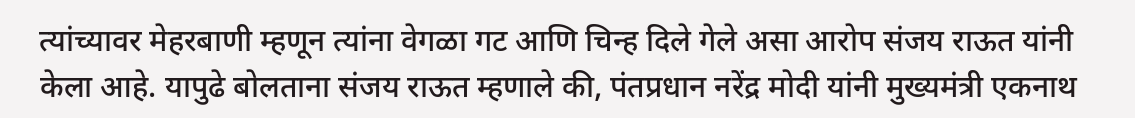त्यांच्यावर मेहरबाणी म्हणून त्यांना वेगळा गट आणि चिन्ह दिले गेले असा आरोप संजय राऊत यांनी केला आहे. यापुढे बोलताना संजय राऊत म्हणाले की, पंतप्रधान नरेंद्र मोदी यांनी मुख्यमंत्री एकनाथ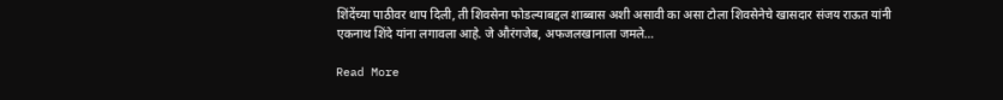शिंदेंच्या पाठीवर थाप दिली, ती शिवसेना फोडल्याबद्दल शाब्बास अशी असावी का असा टोला शिवसेनेचे खासदार संजय राऊत यांनी एकनाथ शिंदे यांना लगावला आहे. जे औरंगजेब, अफजलखानाला जमले…

Read More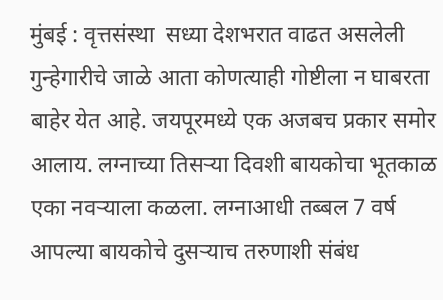मुंबई : वृत्तसंस्था  सध्या देशभरात वाढत असलेली गुन्हेगारीचे जाळे आता कोणत्याही गोष्टीला न घाबरता बाहेर येत आहे. जयपूरमध्ये एक अजबच प्रकार समोर आलाय. लग्नाच्या तिसऱ्या दिवशी बायकोचा भूतकाळ एका नवऱ्याला कळला. लग्नाआधी तब्बल 7 वर्ष आपल्या बायकोचे दुसऱ्याच तरुणाशी संबंध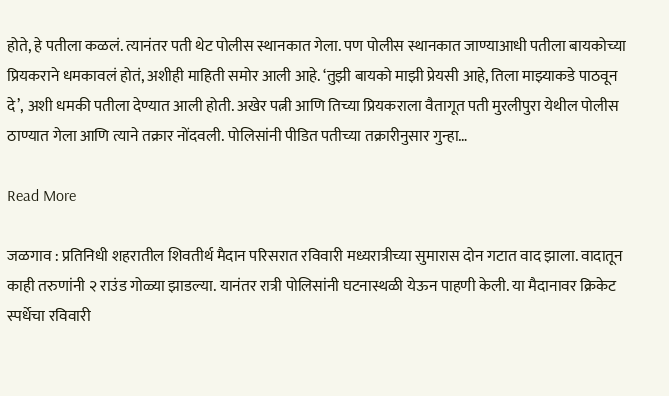होते, हे पतीला कळलं. त्यानंतर पती थेट पोलीस स्थानकात गेला. पण पोलीस स्थानकात जाण्याआधी पतीला बायकोच्या प्रियकराने धमकावलं होतं, अशीही माहिती समोर आली आहे. ‘तुझी बायको माझी प्रेयसी आहे, तिला माझ्याकडे पाठवून दे’, अशी धमकी पतीला देण्यात आली होती. अखेर पत्नी आणि तिच्या प्रियकराला वैतागूत पती मुरलीपुरा येथील पोलीस ठाण्यात गेला आणि त्याने तक्रार नोंदवली. पोलिसांनी पीडित पतीच्या तक्रारीनुसार गुन्हा…

Read More

जळगाव : प्रतिनिधी शहरातील शिवतीर्थ मैदान परिसरात रविवारी मध्यरात्रीच्या सुमारास दोन गटात वाद झाला. वादातून काही तरुणांनी २ राउंड गोळ्या झाडल्या. यानंतर रात्री पोलिसांनी घटनास्थळी येऊन पाहणी केली. या मैदानावर क्रिकेट स्पर्धेचा रविवारी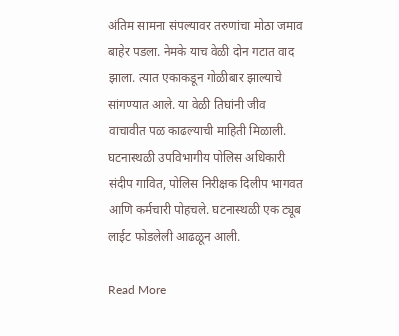अंतिम सामना संपल्यावर तरुणांचा मोठा जमाव बाहेर पडला. नेमके याच वेळी दोन गटात वाद झाला. त्यात एकाकडून गोळीबार झाल्याचे सांगण्यात आले. या वेळी तिघांनी जीव वाचावीत पळ काढल्याची माहिती मिळाली. घटनास्थळी उपविभागीय पोलिस अधिकारी संदीप गावित, पोलिस निरीक्षक दिलीप भागवत आणि कर्मचारी पोहचले. घटनास्थळी एक ट्यूब लाईट फोडलेली आढळून आली.

Read More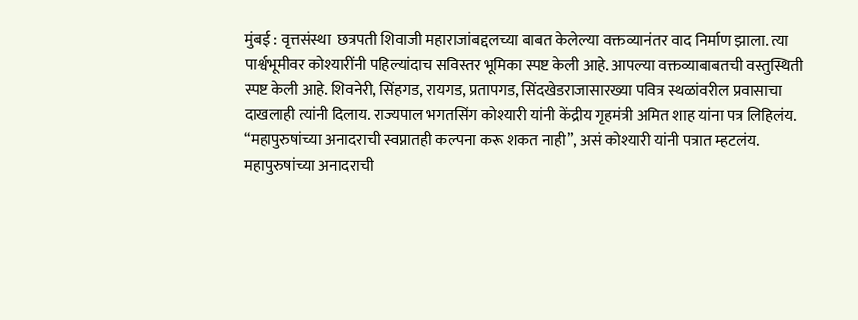मुंबई : वृत्तसंस्था  छत्रपती शिवाजी महाराजांबद्दलच्या बाबत केलेल्या वक्तव्यानंतर वाद निर्माण झाला. त्या पार्श्वभूमीवर कोश्यारींनी पहिल्यांदाच सविस्तर भूमिका स्पष्ट केली आहे. आपल्या वक्तव्याबाबतची वस्तुस्थिती स्पष्ट केली आहे. शिवनेरी, सिंहगड, रायगड, प्रतापगड, सिंदखेडराजासारख्या पवित्र स्थळांवरील प्रवासाचा दाखलाही त्यांनी दिलाय. राज्यपाल भगतसिंग कोश्यारी यांनी केंद्रीय गृहमंत्री अमित शाह यांना पत्र लिहिलंय. “महापुरुषांच्या अनादराची स्वप्नातही कल्पना करू शकत नाही”, असं कोश्यारी यांनी पत्रात म्हटलंय. महापुरुषांच्या अनादराची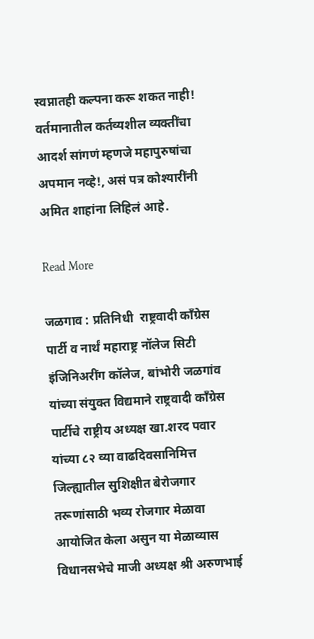स्वप्नातही कल्पना करू शकत नाही! वर्तमानातील कर्तव्यशील व्यक्तींचा आदर्श सांगणं म्हणजे महापुरुषांचा अपमान नव्हे!, असं पत्र कोश्यारींनी अमित शाहांना लिहिलं आहे.

Read More

जळगाव : प्रतिनिधी  राष्ट्रवादी काँग्रेस पार्टी व नार्थं महाराष्ट्र नॉलेज सिटी इंजिनिअरींग कॉलेज, बांभोरी जळगांव यांच्या संयुक्त विद्यमाने राष्ट्रवादी काँग्रेस पार्टीचे राष्ट्रीय अध्यक्ष खा.शरद पवार यांच्या ८२ व्या वाढदिवसानिमित्त जिल्ह्यातील सुशिक्षीत बेरोजगार तरूणांसाठी भव्य रोजगार मेळावा आयोजित केला असुन या मेळाव्यास विधानसभेचे माजी अध्यक्ष श्री अरुणभाई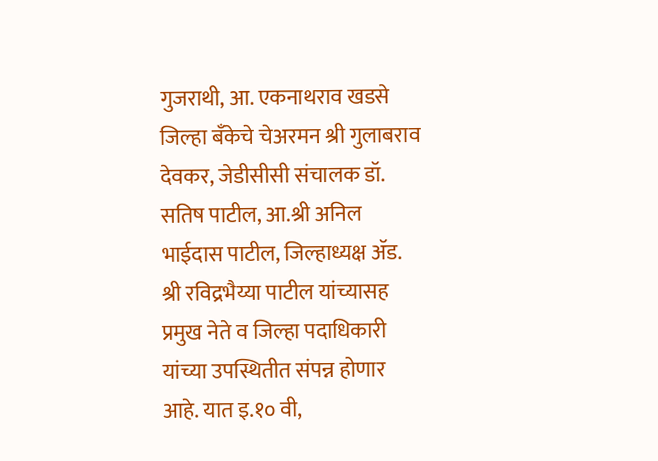गुजराथी, आ. एकनाथराव खडसे जिल्हा बँकेचे चेअरमन श्री गुलाबराव देवकर, जेडीसीसी संचालक डॉ. सतिष पाटील, आ.श्री अनिल भाईदास पाटील, जिल्हाध्यक्ष ॲड. श्री रविद्रभैय्या पाटील यांच्यासह प्रमुख नेते व जिल्हा पदाधिकारी यांच्या उपस्थितीत संपन्न होणार आहे. यात इ.१० वी,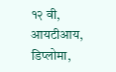१२ वी, आयटीआय, डिप्लोमा,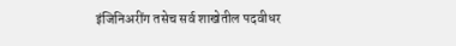इंजिनिअरींग तसेच सर्व शाखेतील पदवीधर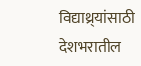विद्याथ्र्यांसाठी देशभरातील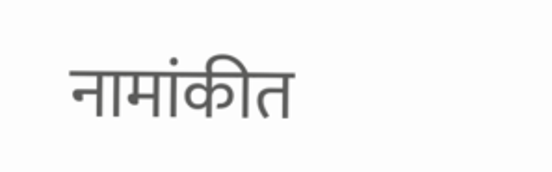नामांकीत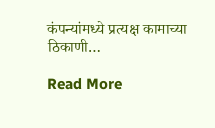कंपन्यांमध्ये प्रत्यक्ष कामाच्या ठिकाणी…

Read More